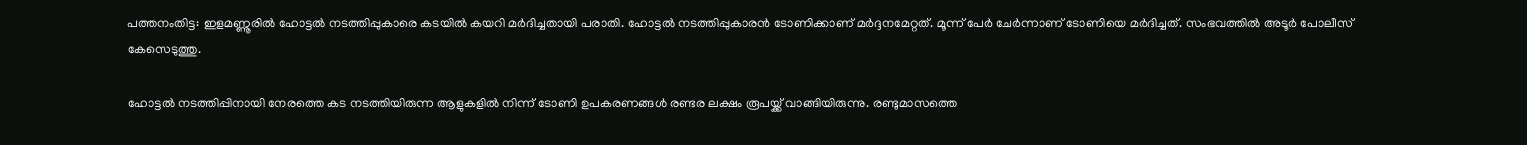പത്തനംതിട്ട: ഇളമണ്ണൂരിൽ ഹോട്ടൽ നടത്തിപ്പുകാരെ കടയിൽ കയറി മർദിച്ചതായി പരാതി. ഹോട്ടൽ നടത്തിപ്പുകാരൻ ടോണിക്കാണ് മർദ്ദനമേറ്റത്. മൂന്ന് പേർ ചേർന്നാണ് ടോണിയെ മർദിച്ചത്. സംഭവത്തില്‍ അടൂർ പോലീസ് കേസെടുത്തു.

ഹോട്ടൽ നടത്തിപ്പിനായി നേരത്തെ കട നടത്തിയിരുന്ന ആളുകളിൽ നിന്ന് ടോണി ഉപകരണങ്ങൾ രണ്ടര ലക്ഷം രൂപയ്ക്ക് വാങ്ങിയിരുന്നു. രണ്ടുമാസത്തെ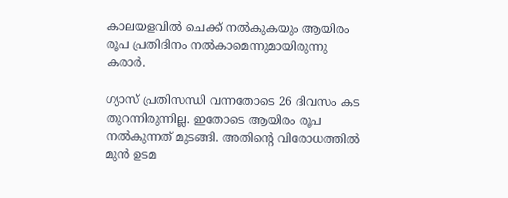കാലയളവിൽ ചെക്ക് നൽകുകയും ആയിരം രൂപ പ്രതിദിനം നൽകാമെന്നുമായിരുന്നു കരാർ.

ഗ്യാസ് പ്രതിസന്ധി വന്നതോടെ 26 ദിവസം കട തുറന്നിരുന്നില്ല. ഇതോടെ ആയിരം രൂപ നൽകുന്നത് മുടങ്ങി. അതിന്‍റെ വിരോധത്തിൽ മുൻ ഉടമ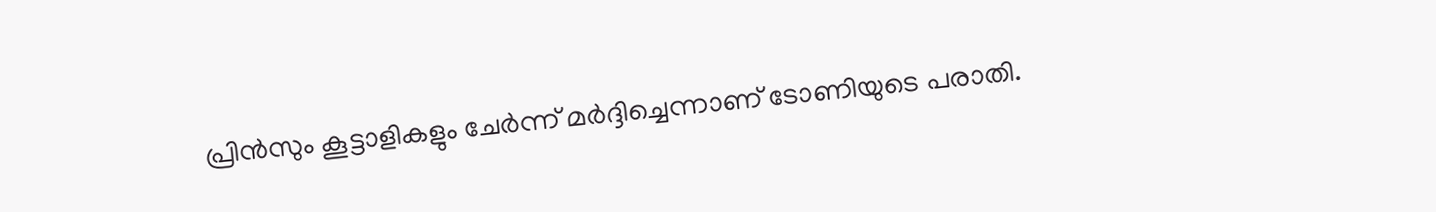പ്രിൻസും കൂട്ടാളികളും ചേർന്ന് മർദ്ദിച്ചെന്നാണ് ടോണിയുടെ പരാതി.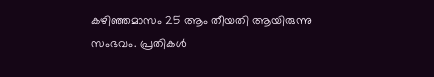കഴിഞ്ഞമാസം 25 ആം തീയതി ആയിരുന്നു സംഭവം. പ്രതികൾ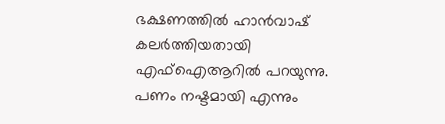ഭക്ഷണത്തിൽ ഹാൻവാഷ് കലർത്തിയതായി എഫ്ഐആറില്‍ പറയുന്നു. പണം നഷ്ടമായി എന്നും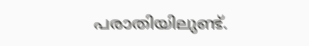പരാതിയിലുണ്ട്.